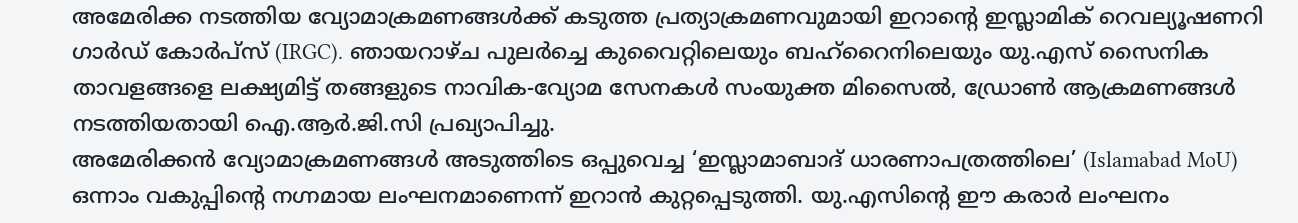അമേരിക്ക നടത്തിയ വ്യോമാക്രമണങ്ങൾക്ക് കടുത്ത പ്രത്യാക്രമണവുമായി ഇറാന്റെ ഇസ്ലാമിക് റെവല്യൂഷണറി ഗാർഡ് കോർപ്സ് (IRGC). ഞായറാഴ്ച പുലർച്ചെ കുവൈറ്റിലെയും ബഹ്റൈനിലെയും യു.എസ് സൈനിക താവളങ്ങളെ ലക്ഷ്യമിട്ട് തങ്ങളുടെ നാവിക-വ്യോമ സേനകൾ സംയുക്ത മിസൈൽ, ഡ്രോൺ ആക്രമണങ്ങൾ നടത്തിയതായി ഐ.ആർ.ജി.സി പ്രഖ്യാപിച്ചു.
അമേരിക്കൻ വ്യോമാക്രമണങ്ങൾ അടുത്തിടെ ഒപ്പുവെച്ച ‘ഇസ്ലാമാബാദ് ധാരണാപത്രത്തിലെ’ (Islamabad MoU) ഒന്നാം വകുപ്പിന്റെ നഗ്നമായ ലംഘനമാണെന്ന് ഇറാൻ കുറ്റപ്പെടുത്തി. യു.എസിന്റെ ഈ കരാർ ലംഘനം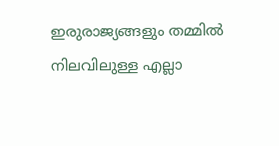ഇരുരാജ്യങ്ങളും തമ്മിൽ നിലവിലുള്ള എല്ലാ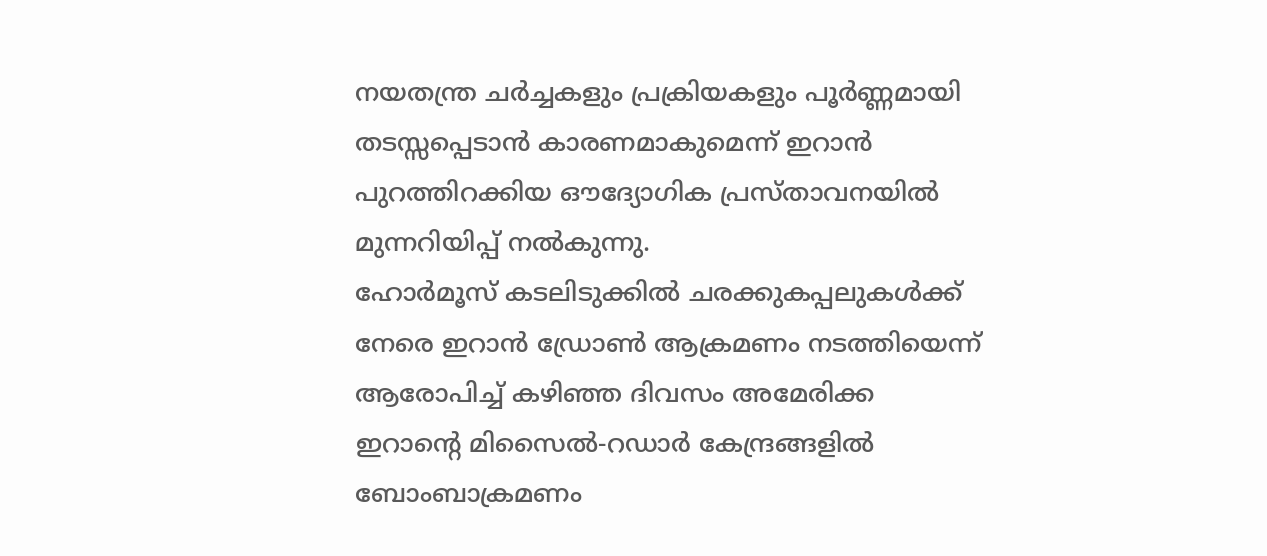നയതന്ത്ര ചർച്ചകളും പ്രക്രിയകളും പൂർണ്ണമായി തടസ്സപ്പെടാൻ കാരണമാകുമെന്ന് ഇറാൻ പുറത്തിറക്കിയ ഔദ്യോഗിക പ്രസ്താവനയിൽ മുന്നറിയിപ്പ് നൽകുന്നു.
ഹോർമൂസ് കടലിടുക്കിൽ ചരക്കുകപ്പലുകൾക്ക് നേരെ ഇറാൻ ഡ്രോൺ ആക്രമണം നടത്തിയെന്ന് ആരോപിച്ച് കഴിഞ്ഞ ദിവസം അമേരിക്ക ഇറാന്റെ മിസൈൽ-റഡാർ കേന്ദ്രങ്ങളിൽ ബോംബാക്രമണം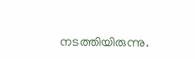നടത്തിയിരുന്നു.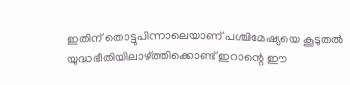ഇതിന് തൊട്ടുപിന്നാലെയാണ് പശ്ചിമേഷ്യയെ കൂടുതൽ യുദ്ധഭീതിയിലാഴ്ത്തിക്കൊണ്ട് ഇറാന്റെ ഈ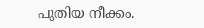പുതിയ നീക്കം.